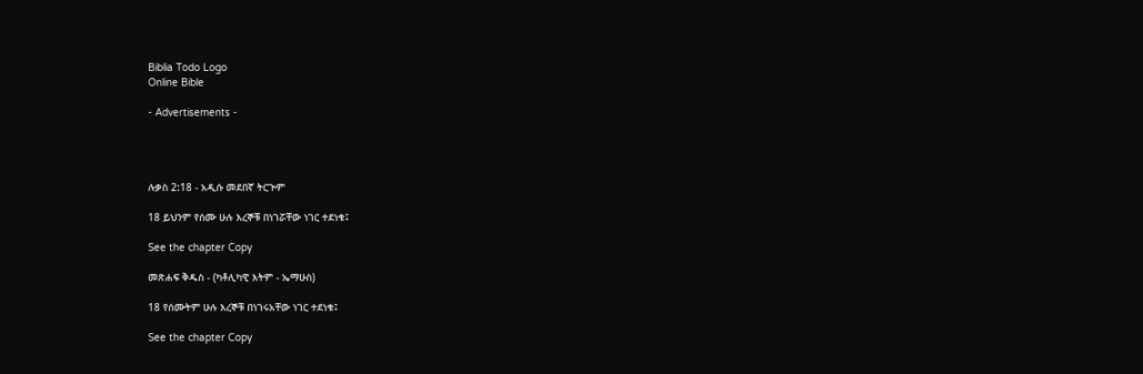Biblia Todo Logo
Online Bible

- Advertisements -




ሉቃስ 2:18 - አዲሱ መደበኛ ትርጒም

18 ይህንም የሰሙ ሁሉ እረኞቹ በነገሯቸው ነገር ተደነቁ፤

See the chapter Copy

መጽሐፍ ቅዱስ - (ካቶሊካዊ እትም - ኤማሁስ)

18 የሰሙትም ሁሉ እረኞቹ በነገሩአቸው ነገር ተደነቁ፤

See the chapter Copy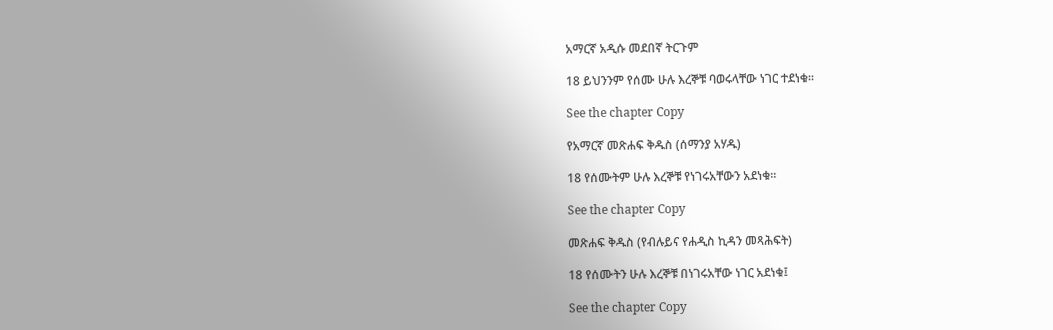አማርኛ አዲሱ መደበኛ ትርጉም

18 ይህንንም የሰሙ ሁሉ እረኞቹ ባወሩላቸው ነገር ተደነቁ።

See the chapter Copy

የአማርኛ መጽሐፍ ቅዱስ (ሰማንያ አሃዱ)

18 የሰሙትም ሁሉ እረኞቹ የነገሩአቸውን አደነቁ።

See the chapter Copy

መጽሐፍ ቅዱስ (የብሉይና የሐዲስ ኪዳን መጻሕፍት)

18 የሰሙትን ሁሉ እረኞቹ በነገሩአቸው ነገር አደነቁ፤

See the chapter Copy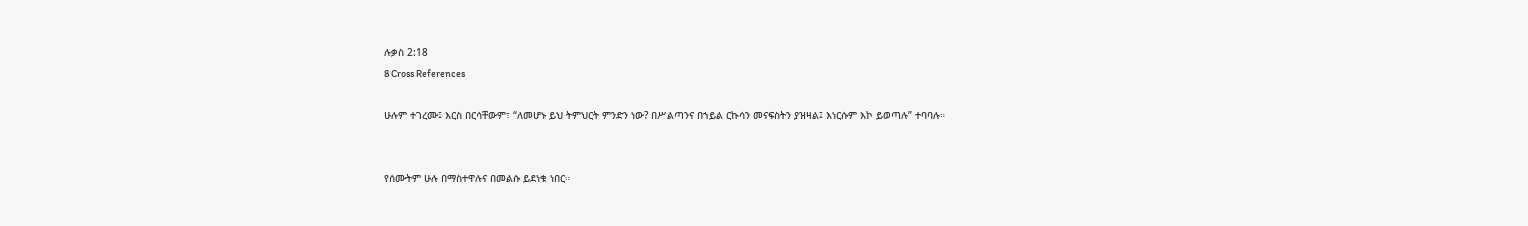ሉቃስ 2:18
8 Cross References

ሁሉም ተገረሙ፤ እርስ በርሳቸውም፣ “ለመሆኑ ይህ ትምህርት ምንድን ነው? በሥልጣንና በኀይል ርኩሳን መናፍስትን ያዝዛል፤ እነርሱም እኮ ይወጣሉ” ተባባሉ።


የሰሙትም ሁሉ በማስተዋሉና በመልሱ ይደነቁ ነበር።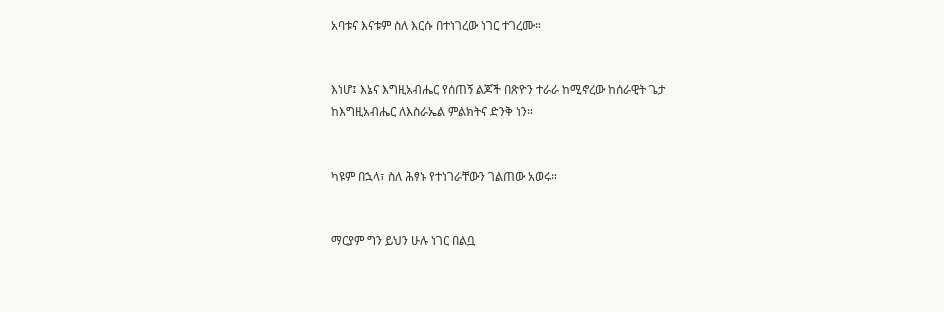አባቱና እናቱም ስለ እርሱ በተነገረው ነገር ተገረሙ።


እነሆ፤ እኔና እግዚአብሔር የሰጠኝ ልጆች በጽዮን ተራራ ከሚኖረው ከሰራዊት ጌታ ከእግዚአብሔር ለእስራኤል ምልክትና ድንቅ ነን።


ካዩም በኋላ፣ ስለ ሕፃኑ የተነገራቸውን ገልጠው አወሩ።


ማርያም ግን ይህን ሁሉ ነገር በልቧ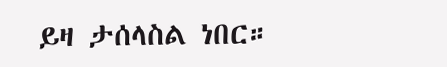ይዛ ታሰላስል ነበር።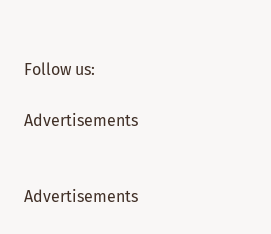Follow us:

Advertisements


Advertisements